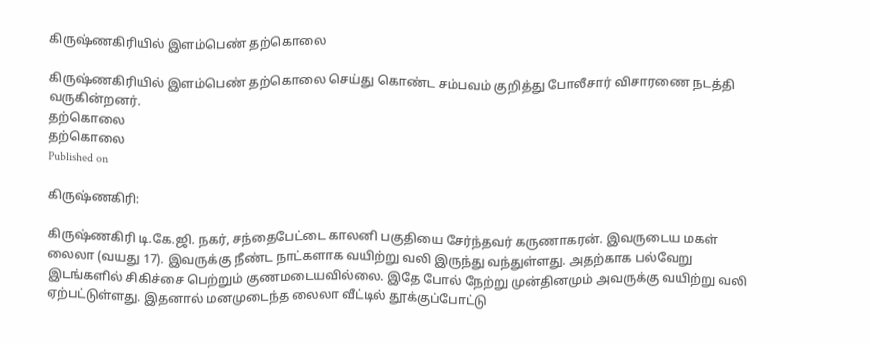கிருஷ்ணகிரியில் இளம்பெண் தற்கொலை

கிருஷ்ணகிரியில் இளம்பெண் தற்கொலை செய்து கொண்ட சம்பவம் குறித்து போலீசார் விசாரணை நடத்தி வருகின்றனர்.
தற்கொலை
தற்கொலை
Published on

கிருஷ்ணகிரி:

கிருஷ்ணகிரி டி.கே.ஜி. நகர், சந்தைபேட்டை காலனி பகுதியை சேர்ந்தவர் கருணாகரன். இவருடைய மகள் லைலா (வயது 17). இவருக்கு நீண்ட நாட்களாக வயிற்று வலி இருந்து வந்துள்ளது. அதற்காக பல்வேறு இடங்களில் சிகிச்சை பெற்றும் குணமடையவில்லை. இதே போல் நேற்று முன்தினமும் அவருக்கு வயிற்று வலி ஏற்பட்டுள்ளது. இதனால் மனமுடைந்த லைலா வீட்டில் தூக்குப்போட்டு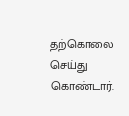தற்கொலை செய்து கொண்டார்.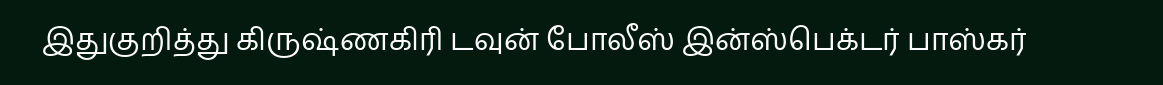இதுகுறித்து கிருஷ்ணகிரி டவுன் போலீஸ் இன்ஸ்பெக்டர் பாஸ்கர்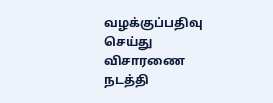வழக்குப்பதிவு செய்து விசாரணை நடத்தி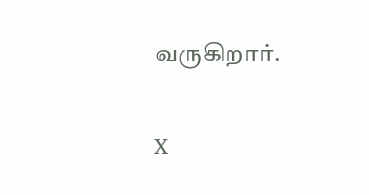வருகிறார்.

X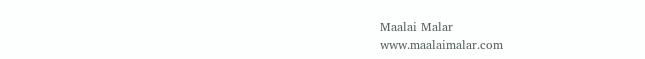Maalai Malar
www.maalaimalar.com